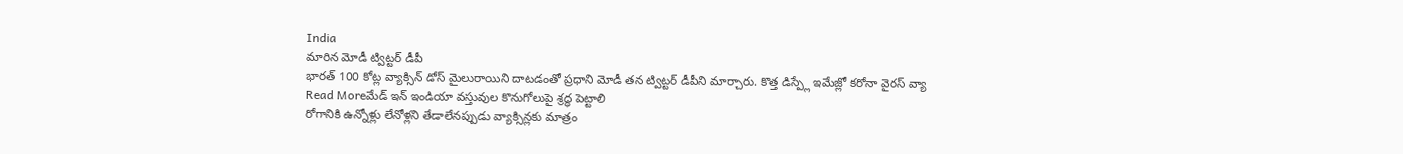India
మారిన మోడీ ట్విట్టర్ డీపీ
భారత్ 100 కోట్ల వ్యాక్సిన్ డోస్ మైలురాయిని దాటడంతో ప్రధాని మోడీ తన ట్విట్టర్ డీపీని మార్చారు. కొత్త డిస్ప్లే ఇమేజ్లో కరోనా వైరస్ వ్యా
Read Moreమేడ్ ఇన్ ఇండియా వస్తువుల కొనుగోలుపై శ్రద్ధ పెట్టాలి
రోగానికి ఉన్నోళ్లు లేనోళ్లని తేడాలేనప్పుడు వ్యాక్సిన్లకు మాత్రం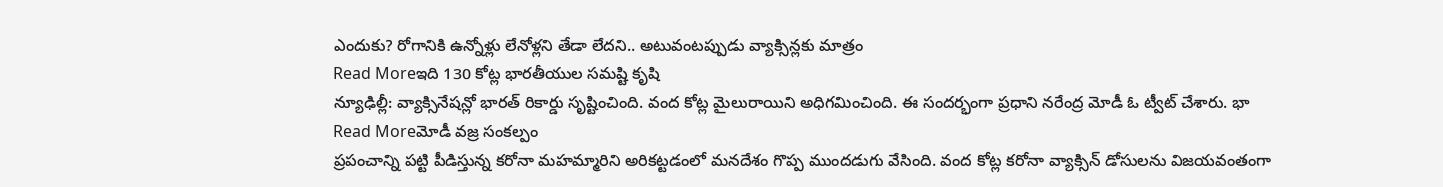ఎందుకు? రోగానికి ఉన్నోళ్లు లేనోళ్లని తేడా లేదని.. అటువంటప్పుడు వ్యాక్సిన్లకు మాత్రం
Read Moreఇది 130 కోట్ల భారతీయుల సమష్టి కృషి
న్యూఢిల్లీ: వ్యాక్సినేషన్లో భారత్ రికార్డు సృష్టించింది. వంద కోట్ల మైలురాయిని అధిగమించింది. ఈ సందర్భంగా ప్రధాని నరేంద్ర మోడీ ఓ ట్వీట్ చేశారు. భా
Read Moreమోడీ వజ్ర సంకల్పం
ప్రపంచాన్ని పట్టి పీడిస్తున్న కరోనా మహమ్మారిని అరికట్టడంలో మనదేశం గొప్ప ముందడుగు వేసింది. వంద కోట్ల కరోనా వ్యాక్సిన్ డోసులను విజయవంతంగా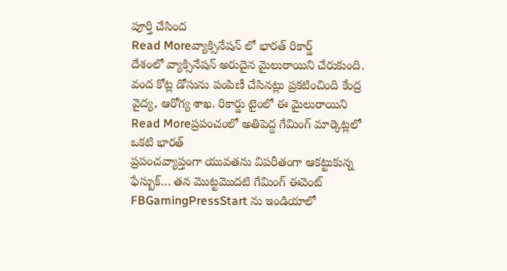పూర్తి చేసింద
Read Moreవ్యాక్సినేషన్ లో భారత్ రికార్డ్
దేశంలో వ్యాక్సినేషన్ అరుదైన మైలురాయిని చేరుకుంది. వంద కోట్ల డోసును పంపిణీ చేసినట్లు ప్రకటించింది కేంద్ర వైద్య, ఆరోగ్య శాఖ. రికార్డు టైంలో ఈ మైలురాయిని
Read Moreప్రపంచంలో అతిపెద్ద గేమింగ్ మార్కెట్లలో ఒకటి భారత్
ప్రపంచవ్యాప్తంగా యువతను విపరీతంగా ఆకట్టుకున్న ఫేస్బుక్… తన మొట్టమొదటి గేమింగ్ ఈవెంట్ FBGamingPressStart ను ఇండియాలో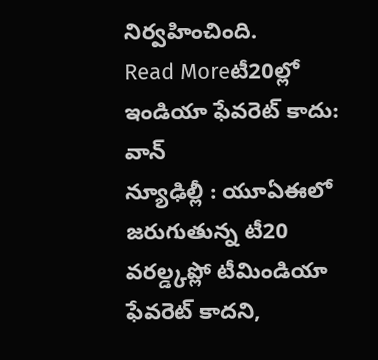నిర్వహించింది.
Read Moreటీ20ల్లో ఇండియా ఫేవరెట్ కాదు: వాన్
న్యూఢిల్లీ : యూఏఈలో జరుగుతున్న టీ20 వరల్డ్కప్లో టీమిండియా ఫేవరెట్ కాదని,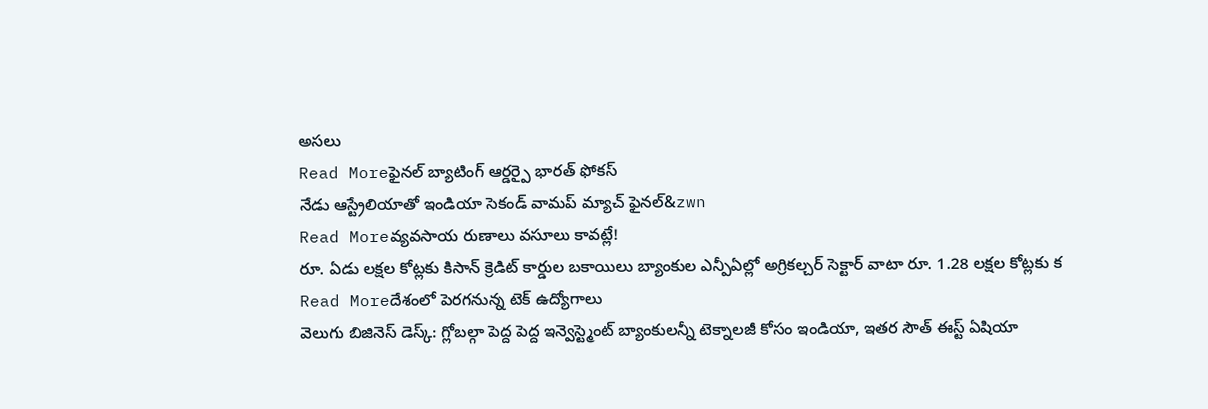అసలు
Read Moreఫైనల్ బ్యాటింగ్ ఆర్డర్పై భారత్ ఫోకస్
నేడు ఆస్ట్రేలియాతో ఇండియా సెకండ్ వామప్ మ్యాచ్ ఫైనల్&zwn
Read Moreవ్యవసాయ రుణాలు వసూలు కావట్లే!
రూ. ఏడు లక్షల కోట్లకు కిసాన్ క్రెడిట్ కార్డుల బకాయిలు బ్యాంకుల ఎన్పీఏల్లో అగ్రికల్చర్ సెక్టార్ వాటా రూ. 1.28 లక్షల కోట్లకు క
Read Moreదేశంలో పెరగనున్న టెక్ ఉద్యోగాలు
వెలుగు బిజినెస్ డెస్క్: గ్లోబల్గా పెద్ద పెద్ద ఇన్వెస్ట్మెంట్ బ్యాంకులన్నీ టెక్నాలజీ కోసం ఇండియా, ఇతర సౌత్ ఈస్ట్ ఏషియా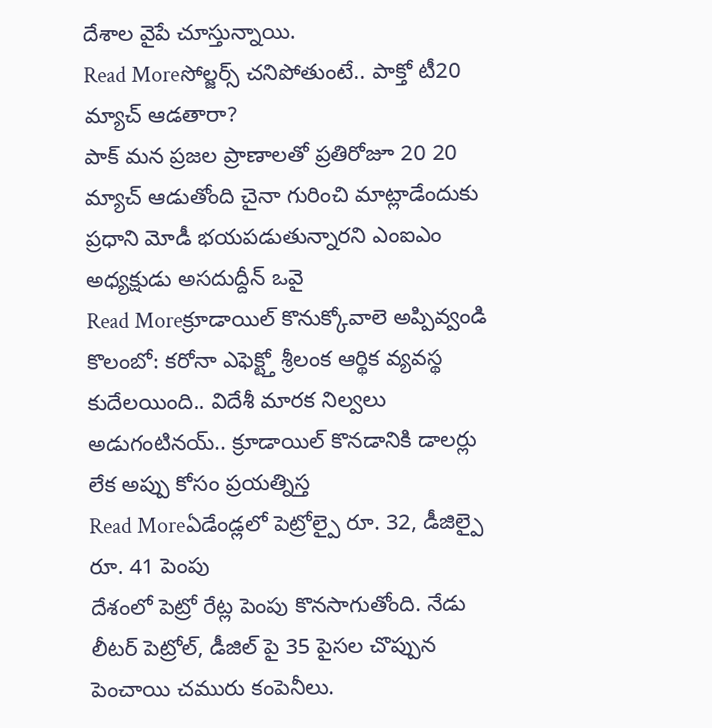దేశాల వైపే చూస్తున్నాయి.
Read Moreసోల్జర్స్ చనిపోతుంటే.. పాక్తో టీ20 మ్యాచ్ ఆడతారా?
పాక్ మన ప్రజల ప్రాణాలతో ప్రతిరోజూ 20 20 మ్యాచ్ ఆడుతోంది చైనా గురించి మాట్లాడేందుకు ప్రధాని మోడీ భయపడుతున్నారని ఎంఐఎం అధ్యక్షుడు అసదుద్దీన్ ఒవై
Read Moreక్రూడాయిల్ కొనుక్కోవాలె అప్పివ్వండి
కొలంబో: కరోనా ఎఫెక్ట్తో శ్రీలంక ఆర్థిక వ్యవస్థ కుదేలయింది.. విదేశీ మారక నిల్వలు అడుగంటినయ్.. క్రూడాయిల్ కొనడానికి డాలర్లు లేక అప్పు కోసం ప్రయత్నిస్త
Read Moreఏడేండ్లలో పెట్రోల్పై రూ. 32, డీజిల్పై రూ. 41 పెంపు
దేశంలో పెట్రో రేట్ల పెంపు కొనసాగుతోంది. నేడు లీటర్ పెట్రోల్, డీజిల్ పై 35 పైసల చొప్పున పెంచాయి చమురు కంపెనీలు.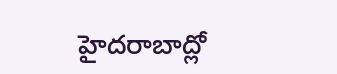హైదరాబాద్లో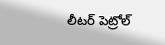లీటర్ పెట్రోల్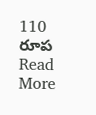110 రూప
Read More